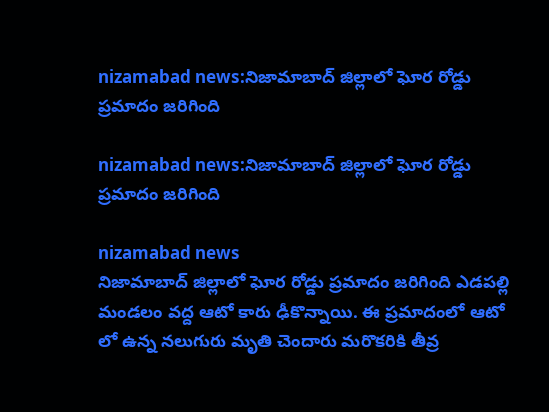nizamabad news:నిజామాబాద్ జిల్లాలో ఘోర రోడ్డు ప్రమాదం జరిగింది

nizamabad news:నిజామాబాద్ జిల్లాలో ఘోర రోడ్డు ప్రమాదం జరిగింది

nizamabad news
నిజామాబాద్ జిల్లాలో ఘోర రోడ్డు ప్రమాదం జరిగింది ఎడపల్లి మండలం వద్ద ఆటో కారు ఢీకొన్నాయి. ఈ ప్రమాదంలో ఆటో లో ఉన్న నలుగురు మృతి చెందారు మరొకరికి తీవ్ర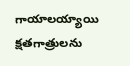గాయాలయ్యాయి క్షతగాత్రులను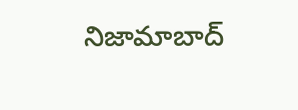నిజామాబాద్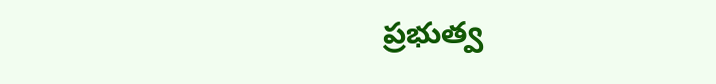ప్రభుత్వ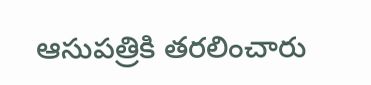ఆసుపత్రికి తరలించారు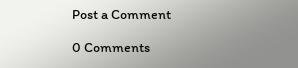Post a Comment

0 Comments